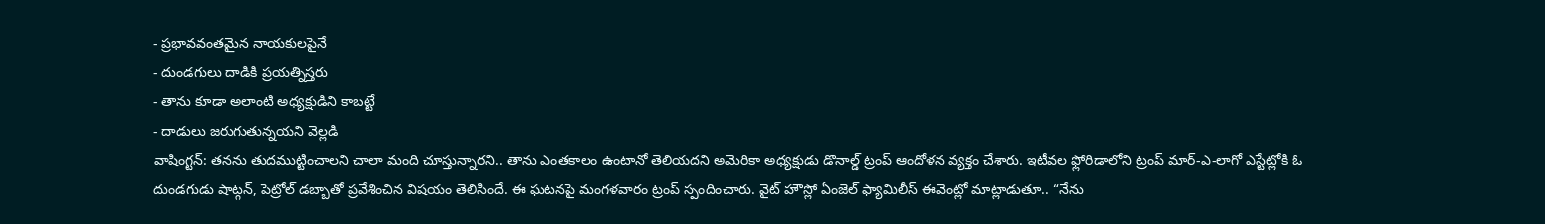- ప్రభావవంతమైన నాయకులపైనే
- దుండగులు దాడికి ప్రయత్నిస్తరు
- తాను కూడా అలాంటి అధ్యక్షుడిని కాబట్టే
- దాడులు జరుగుతున్నయని వెల్లడి
వాషింగ్టన్: తనను తుదముట్టించాలని చాలా మంది చూస్తున్నారని.. తాను ఎంతకాలం ఉంటానో తెలియదని అమెరికా అధ్యక్షుడు డొనాల్డ్ ట్రంప్ ఆందోళన వ్యక్తం చేశారు. ఇటీవల ఫ్లోరిడాలోని ట్రంప్ మార్-ఎ-లాగో ఎస్టేట్లోకి ఓ దుండగుడు షాట్గన్, పెట్రోల్ డబ్బాతో ప్రవేశించిన విషయం తెలిసిందే. ఈ ఘటనపై మంగళవారం ట్రంప్ స్పందించారు. వైట్ హౌస్లో ఏంజెల్ ఫ్యామిలీస్ ఈవెంట్లో మాట్లాడుతూ.. “నేను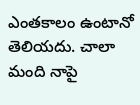ఎంతకాలం ఉంటానో తెలియదు. చాలా మంది నాపై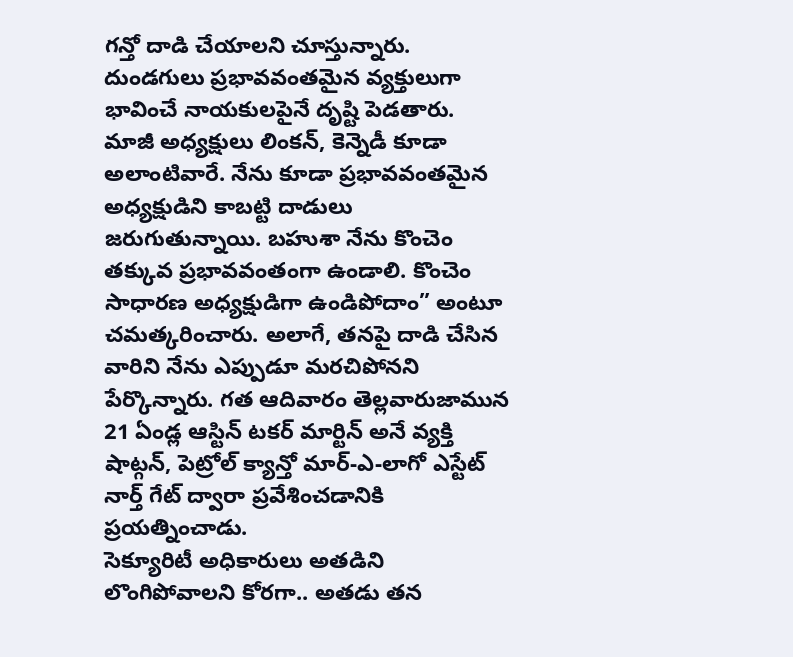గన్తో దాడి చేయాలని చూస్తున్నారు.
దుండగులు ప్రభావవంతమైన వ్యక్తులుగా భావించే నాయకులపైనే దృష్టి పెడతారు. మాజీ అధ్యక్షులు లింకన్, కెన్నెడీ కూడా అలాంటివారే. నేను కూడా ప్రభావవంతమైన అధ్యక్షుడిని కాబట్టి దాడులు జరుగుతున్నాయి. బహుశా నేను కొంచెం తక్కువ ప్రభావవంతంగా ఉండాలి. కొంచెం సాధారణ అధ్యక్షుడిగా ఉండిపోదాం” అంటూ చమత్కరించారు. అలాగే, తనపై దాడి చేసిన వారిని నేను ఎప్పుడూ మరచిపోనని పేర్కొన్నారు. గత ఆదివారం తెల్లవారుజామున 21 ఏండ్ల ఆస్టిన్ టకర్ మార్టిన్ అనే వ్యక్తి షాట్గన్, పెట్రోల్ క్యాన్తో మార్-ఎ-లాగో ఎస్టేట్ నార్త్ గేట్ ద్వారా ప్రవేశించడానికి ప్రయత్నించాడు.
సెక్యూరిటీ అధికారులు అతడిని లొంగిపోవాలని కోరగా.. అతడు తన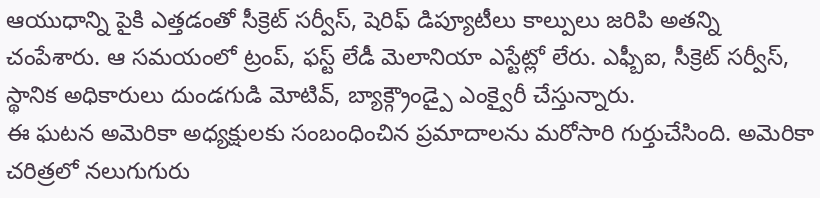ఆయుధాన్ని పైకి ఎత్తడంతో సీక్రెట్ సర్వీస్, షెరిఫ్ డిప్యూటీలు కాల్పులు జరిపి అతన్ని చంపేశారు. ఆ సమయంలో ట్రంప్, ఫస్ట్ లేడీ మెలానియా ఎస్టేట్లో లేరు. ఎఫ్బీఐ, సీక్రెట్ సర్వీస్, స్థానిక అధికారులు దుండగుడి మోటివ్, బ్యాక్గ్రౌండ్పై ఎంక్వైరీ చేస్తున్నారు.
ఈ ఘటన అమెరికా అధ్యక్షులకు సంబంధించిన ప్రమాదాలను మరోసారి గుర్తుచేసింది. అమెరికా చరిత్రలో నలుగుగురు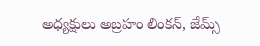అధ్యక్షులు అబ్రహం లింకన్, జేమ్స్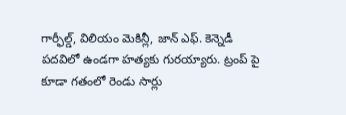గార్ఫీల్డ్, విలియం మెకిన్లీ, జాన్ ఎఫ్. కెన్నెడీ పదవిలో ఉండగా హత్యకు గురయ్యారు. ట్రంప్ పై కూడా గతంలో రెండు సార్లు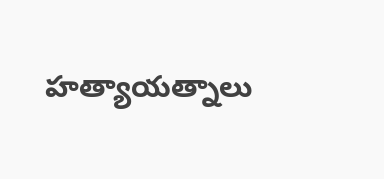హత్యాయత్నాలు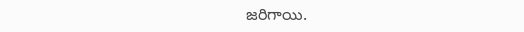జరిగాయి.